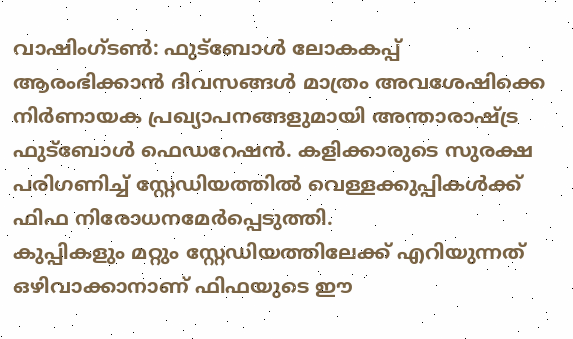വാഷിംഗ്ടൺ: ഫുട്ബോൾ ലോകകപ്പ് ആരംഭിക്കാൻ ദിവസങ്ങൾ മാത്രം അവശേഷിക്കെ നിർണായക പ്രഖ്യാപനങ്ങളുമായി അന്താരാഷ്ട്ര ഫുട്ബോൾ ഫെഡറേഷൻ. കളിക്കാരുടെ സുരക്ഷ പരിഗണിച്ച് സ്റ്റേഡിയത്തിൽ വെള്ളക്കുപ്പികൾക്ക് ഫിഫ നിരോധനമേർപ്പെടുത്തി.
കുപ്പികളും മറ്റും സ്റ്റേഡിയത്തിലേക്ക് എറിയുന്നത് ഒഴിവാക്കാനാണ് ഫിഫയുടെ ഈ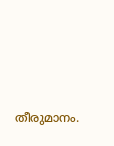തീരുമാനം.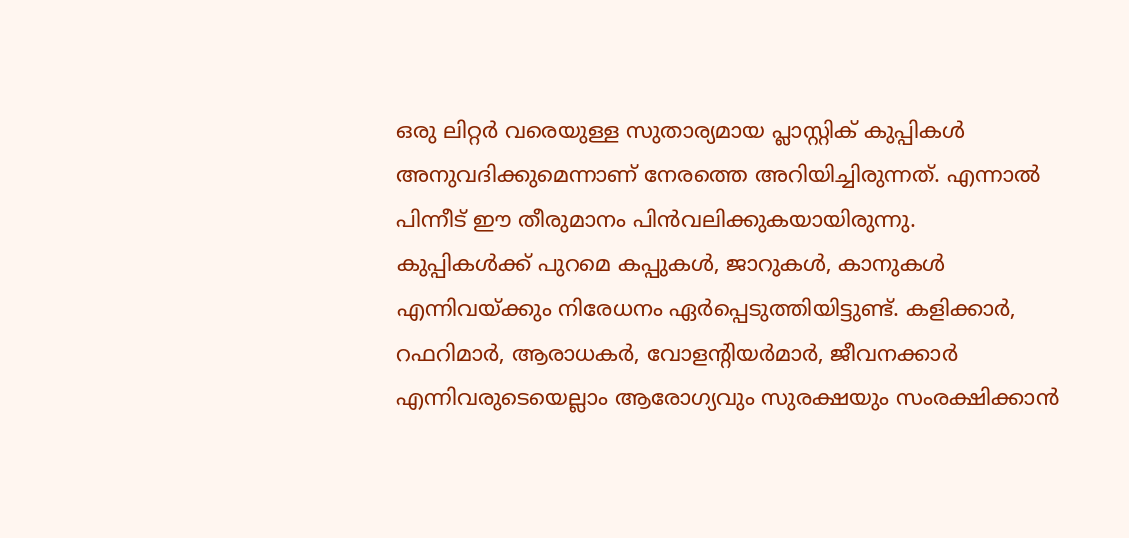ഒരു ലിറ്റർ വരെയുള്ള സുതാര്യമായ പ്ലാസ്റ്റിക് കുപ്പികൾ അനുവദിക്കുമെന്നാണ് നേരത്തെ അറിയിച്ചിരുന്നത്. എന്നാൽ പിന്നീട് ഈ തീരുമാനം പിൻവലിക്കുകയായിരുന്നു.
കുപ്പികൾക്ക് പുറമെ കപ്പുകൾ, ജാറുകൾ, കാനുകൾ എന്നിവയ്ക്കും നിരേധനം ഏർപ്പെടുത്തിയിട്ടുണ്ട്. കളിക്കാർ, റഫറിമാർ, ആരാധകർ, വോളന്റിയർമാർ, ജീവനക്കാർ എന്നിവരുടെയെല്ലാം ആരോഗ്യവും സുരക്ഷയും സംരക്ഷിക്കാൻ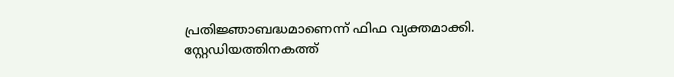പ്രതിജ്ഞാബദ്ധമാണെന്ന് ഫിഫ വ്യക്തമാക്കി.
സ്റ്റേഡിയത്തിനകത്ത്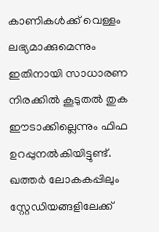കാണികൾക്ക് വെള്ളം ലഭ്യമാക്കുമെന്നും ഇതിനായി സാധാരണ നിരക്കിൽ കൂടുതൽ തുക ഈടാക്കില്ലെന്നും ഫിഫ ഉറപ്പുനൽകിയിട്ടുണ്ട്. ഖത്തർ ലോകകപ്പിലും സ്റ്റേഡിയങ്ങളിലേക്ക്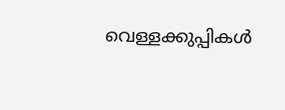വെള്ളക്കുപ്പികൾ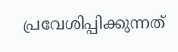പ്രവേശിപ്പിക്കുന്നത്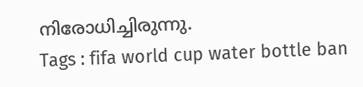നിരോധിച്ചിരുന്നു.
Tags : fifa world cup water bottle ban